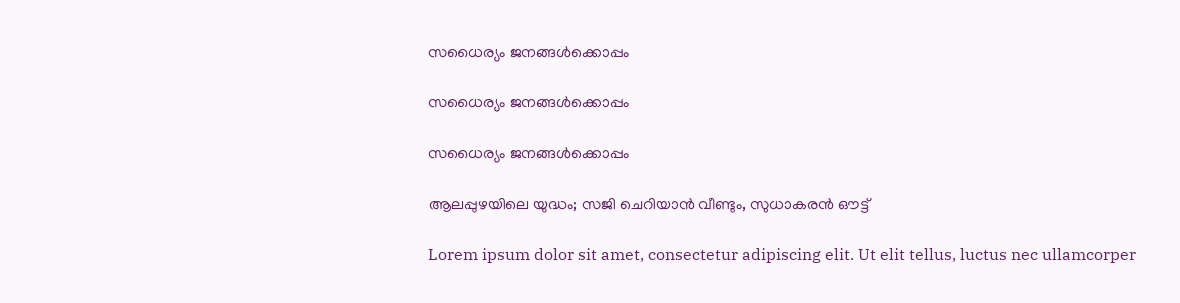സധൈര്യം ജനങ്ങൾക്കൊപ്പം

സധൈര്യം ജനങ്ങൾക്കൊപ്പം

സധൈര്യം ജനങ്ങൾക്കൊപ്പം

ആലപ്പുഴയിലെ യുദ്ധം; സജി ചെറിയാൻ വീണ്ടും, സുധാകരൻ ഔട്ട്

Lorem ipsum dolor sit amet, consectetur adipiscing elit. Ut elit tellus, luctus nec ullamcorper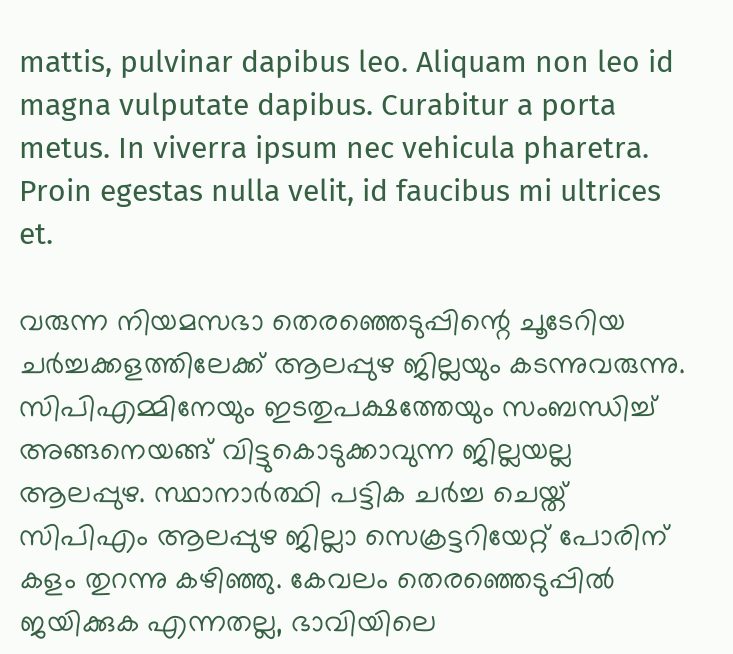mattis, pulvinar dapibus leo. Aliquam non leo id magna vulputate dapibus. Curabitur a porta metus. In viverra ipsum nec vehicula pharetra. Proin egestas nulla velit, id faucibus mi ultrices et.

വരുന്ന നിയമസഭാ തെരഞ്ഞെടുപ്പിന്റെ ചൂടേറിയ ചർച്ചക്കളത്തിലേക്ക് ആലപ്പുഴ ജില്ലയും കടന്നുവരുന്നു. സിപിഎമ്മിനേയും ഇടതുപക്ഷത്തേയും സംബന്ധിച്ച് അങ്ങനെയങ്ങ് വിട്ടുകൊടുക്കാവുന്ന ജില്ലയല്ല ആലപ്പുഴ. സ്ഥാനാർത്ഥി പട്ടിക ചർച്ച ചെയ്ത് സിപിഎം ആലപ്പുഴ ജില്ലാ സെക്രട്ടറിയേറ്റ് പോരിന് കളം തുറന്നു കഴിഞ്ഞു. കേവലം തെരഞ്ഞെടുപ്പിൽ ജയിക്കുക എന്നതല്ല‌, ഭാവിയിലെ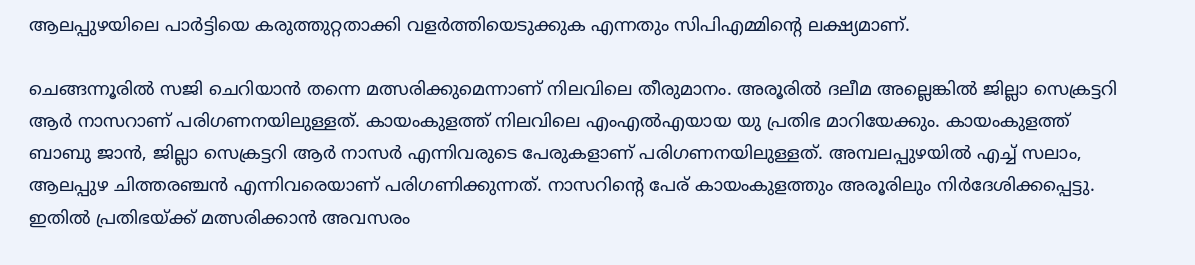ആലപ്പുഴയിലെ പാർട്ടിയെ കരുത്തുറ്റതാക്കി വളർത്തിയെടുക്കുക എന്നതും സിപിഎമ്മിന്റെ ലക്ഷ്യമാണ്.

ചെങ്ങന്നൂരിൽ സജി ചെറിയാൻ തന്നെ മത്സരിക്കുമെന്നാണ് നിലവിലെ തീരുമാനം. അരൂരിൽ ദലീമ അല്ലെങ്കിൽ ജില്ലാ സെക്രട്ടറി ആർ നാസറാണ് പരിഗണനയിലുള്ളത്. കായംകുളത്ത് നിലവിലെ എംഎൽഎയായ യു പ്രതിഭ മാറിയേക്കും. കായംകുളത്ത് ബാബു ജാൻ, ജില്ലാ സെക്രട്ടറി ആർ നാസർ എന്നിവരുടെ പേരുകളാണ് പരിഗണനയിലുള്ളത്. അമ്പലപ്പുഴയിൽ എച്ച് സലാം, ആലപ്പുഴ ചിത്തരഞ്ചൻ എന്നിവരെയാണ് പരിഗണിക്കുന്നത്. നാസറിന്റെ പേര് കായംകുളത്തും അരൂരിലും നിർദേശിക്കപ്പെട്ടു. ഇതിൽ പ്രതിഭയ്ക്ക് മത്സരിക്കാൻ അവസരം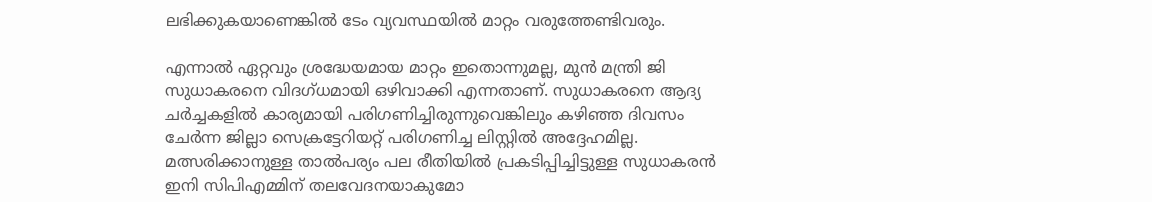ലഭിക്കുകയാണെങ്കിൽ ടേം വ്യവസ്ഥയിൽ മാറ്റം വരുത്തേണ്ടിവരും.

എന്നാൽ ഏറ്റവും ശ്രദ്ധേയമായ മാറ്റം ഇതൊന്നുമല്ല, മുൻ മന്ത്രി ജി സുധാകരനെ വിദഗ്ധമായി ഒഴിവാക്കി എന്നതാണ്. സുധാകരനെ ആദ്യ ചർച്ചകളിൽ കാര്യമായി പരിഗണിച്ചിരുന്നുവെങ്കിലും കഴിഞ്ഞ ദിവസം ചേർന്ന ജില്ലാ സെക്രട്ടേറിയറ്റ് പരിഗണിച്ച ലിസ്റ്റിൽ അദ്ദേഹമില്ല. മത്സരിക്കാനുള്ള താൽപര്യം പല രീതിയിൽ പ്രകടിപ്പിച്ചിട്ടുള്ള സുധാകരൻ ഇനി സിപിഎമ്മിന് തലവേദനയാകുമോ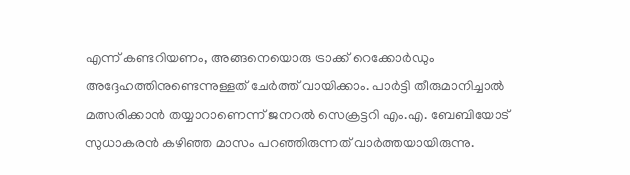എന്ന് കണ്ടറിയണം, അങ്ങനെയൊരു ട്രാക്ക് റെക്കോർഡും അദ്ദേഹത്തിനുണ്ടെന്നുള്ളത് ചേർത്ത് വായിക്കാം. പാർട്ടി തീരുമാനിച്ചാൽ മത്സരിക്കാൻ തയ്യാറാണെന്ന് ജനറൽ സെക്രട്ടറി എം.എ. ബേബിയോട് സുധാകരൻ കഴിഞ്ഞ മാസം പറഞ്ഞിരുന്നത് വാർത്തയായിരുന്നു.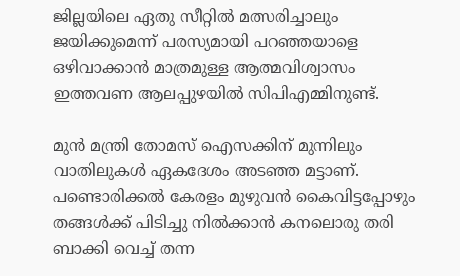ജില്ലയിലെ ഏതു സീറ്റിൽ മത്സരിച്ചാലും ജയിക്കുമെന്ന് പരസ്യമായി പറഞ്ഞയാളെ ഒഴിവാക്കാൻ മാത്രമുള്ള ആത്മവിശ്വാസം ഇത്തവണ ആലപ്പുഴയിൽ സിപിഎമ്മിനുണ്ട്.

മുൻ മന്ത്രി തോമസ് ഐസക്കിന് മുന്നിലും വാതിലുകൾ ഏകദേശം അടഞ്ഞ മട്ടാണ്. പണ്ടൊരിക്കൽ കേരളം മുഴുവൻ കൈവിട്ടപ്പോഴും തങ്ങൾക്ക് പിടിച്ചു നിൽക്കാൻ കനലൊരു തരി ബാക്കി വെച്ച് തന്ന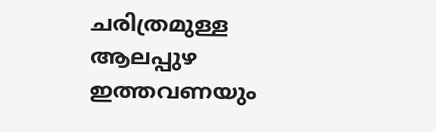ചരിത്രമുള്ള ആലപ്പുഴ ഇത്തവണയും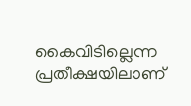കൈവിടില്ലെന്ന പ്രതീക്ഷയിലാണ്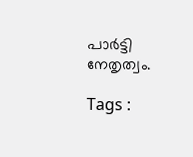പാർട്ടി നേതൃത്വം.

Tags :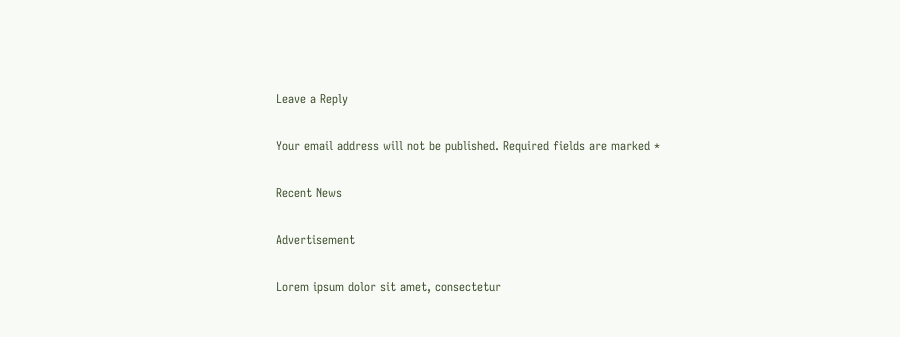Leave a Reply

Your email address will not be published. Required fields are marked *

Recent News

Advertisement

Lorem ipsum dolor sit amet, consectetur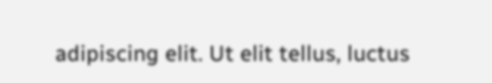adipiscing elit. Ut elit tellus, luctus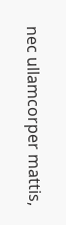nec ullamcorper mattis,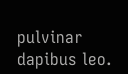pulvinar dapibus leo.